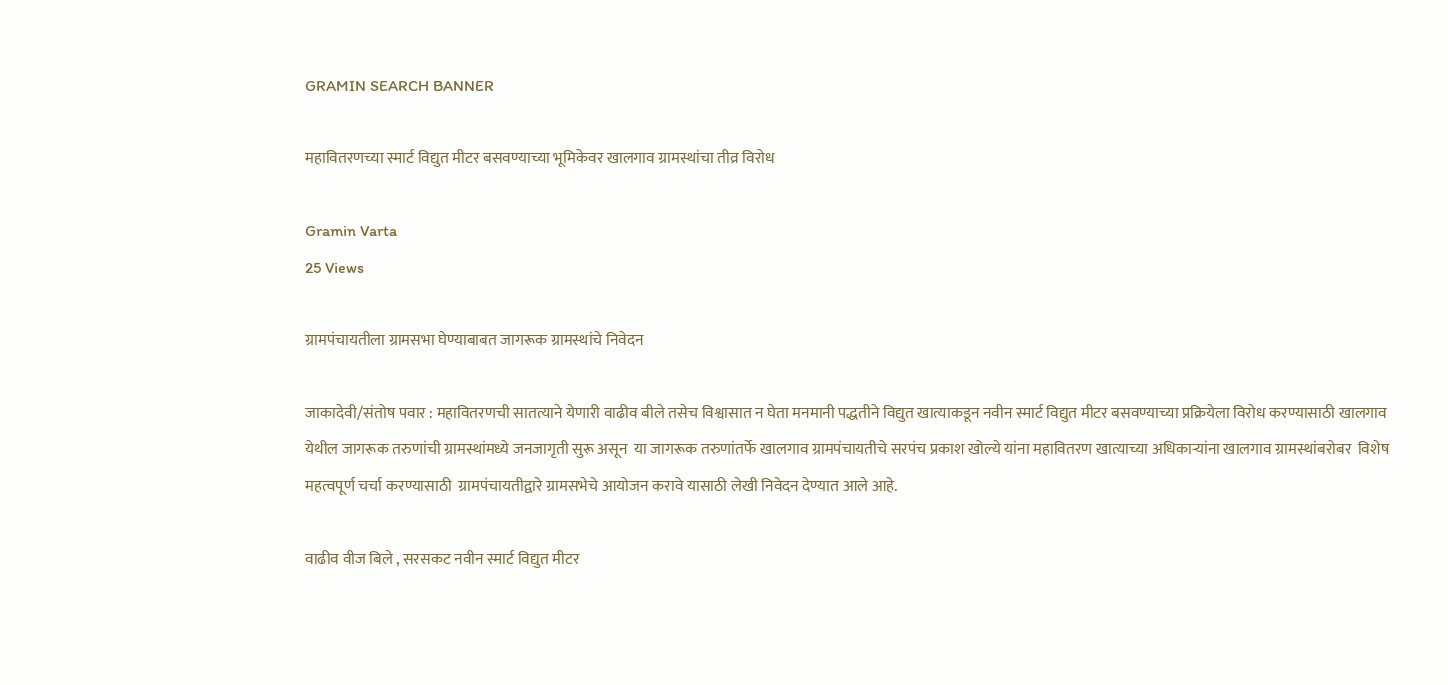GRAMIN SEARCH BANNER

महावितरणच्या स्मार्ट विद्युत मीटर बसवण्याच्या भूमिकेवर खालगाव ग्रामस्थांचा तीव्र विरोध

Gramin Varta
25 Views

ग्रामपंचायतीला ग्रामसभा घेण्याबाबत जागरूक ग्रामस्थांचे निवेदन

जाकादेवी/संतोष पवार : महावितरणची सातत्याने येणारी वाढीव बीले तसेच विश्वासात न घेता मनमानी पद्धतीने विद्युत खात्याकडून नवीन स्मार्ट विद्युत मीटर बसवण्याच्या प्रक्रियेला विरोध करण्यासाठी खालगाव येथील जागरूक तरुणांची ग्रामस्थांमध्ये जनजागृती सुरू असून  या जागरूक तरुणांतर्फे खालगाव ग्रामपंचायतीचे सरपंच प्रकाश खोल्ये यांना महावितरण खात्याच्या अधिकाऱ्यांना खालगाव ग्रामस्थांबरोबर  विशेष महत्वपूर्ण चर्चा करण्यासाठी  ग्रामपंचायतीद्वारे ग्रामसभेचे आयोजन करावे यासाठी लेखी निवेदन देण्यात आले आहे.

वाढीव वीज बिले , सरसकट नवीन स्मार्ट विद्युत मीटर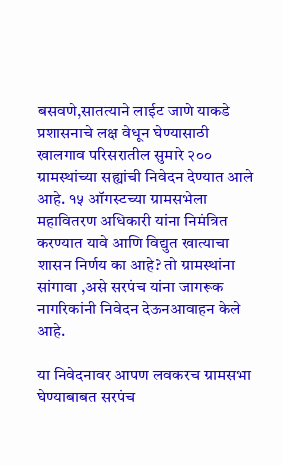बसवणे,सातत्याने लाईट जाणे याकडे प्रशासनाचे लक्ष वेधून घेण्यासाठी खालगाव परिसरातील सुमारे २०० ग्रामस्थांच्या सह्यांची निवेदन देण्यात आले आहे. १५ ऑगस्टच्या ग्रामसभेला महावितरण अधिकारी यांना निमंत्रित करण्यात यावे आणि विद्युत खात्याचा शासन निर्णय का आहे? तो ग्रामस्थांना सांगावा ,असे सरपंच यांना जागरूक नागरिकांनी निवेदन देऊनआवाहन केले आहे.

या निवेदनावर आपण लवकरच ग्रामसभा घेण्याबाबत सरपंच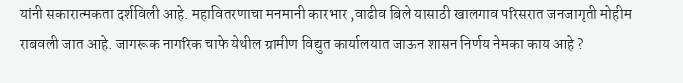यांनी सकारात्मकता दर्शविली आहे. महावितरणाचा मनमानी कारभार ,वाढीव बिले यासाठी खालगाव परिसरात जनजागृती मोहीम राबवली जात आहे. जागरूक नागरिक चाफे येथील ग्रामीण विद्युत कार्यालयात जाऊन शासन निर्णय नेमका काय आहे ?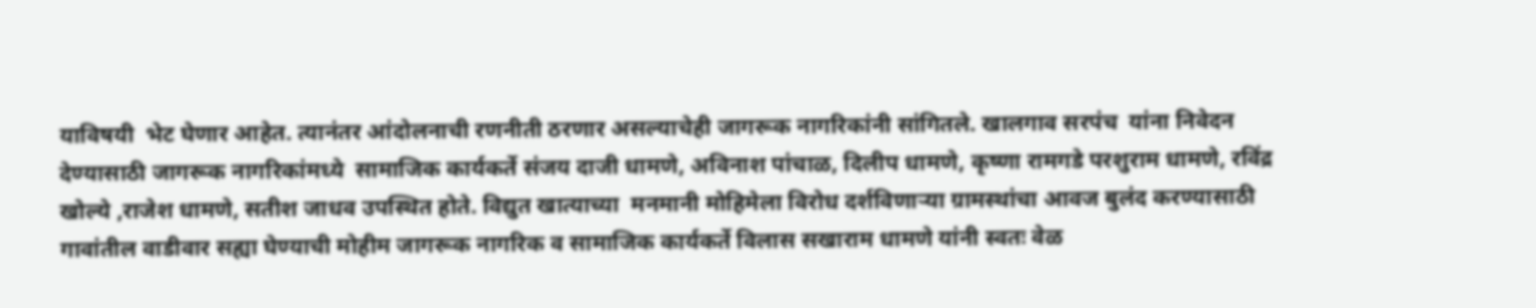याविषयी  भेट घेणार आहेत. त्यानंतर आंदोलनाची रणनीती ठरणार असल्याचेही जागरूक नागरिकांनी सांगितले. खालगाव सरपंच  यांना निवेदन देण्यासाठी जागरूक नागरिकांमध्ये  सामाजिक कार्यकर्ते संजय दाजी धामणे, अविनाश पांचाळ, दिलीप धामणे, कृष्णा रामगडे परशुराम धामणे, रविंद्र खोल्ये ,राजेश धामणे, सतीश जाधव उपस्थित होते. विद्युत खात्याच्या  मनमानी मोहिमेला विरोध दर्शविणाऱ्या ग्रामस्थांचा आवज बुलंद करण्यासाठी गावांतील वाडीवार सह्या घेण्याची मोहीम जागरूक नागरिक व सामाजिक कार्यकर्ते विलास सखाराम धामणे यांनी स्वतः वेळ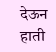देऊन हाती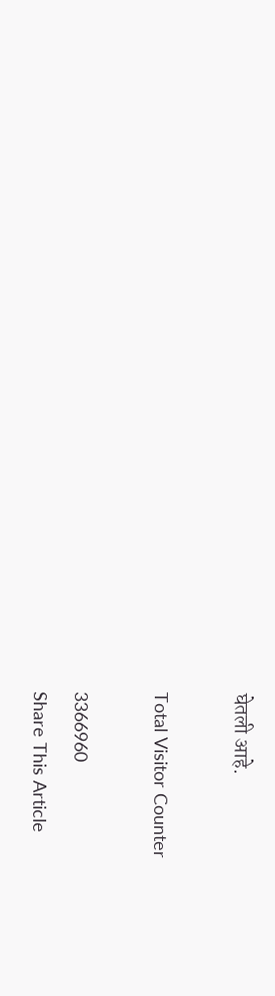घेतली आहे.

Total Visitor Counter

3366960
Share This Article